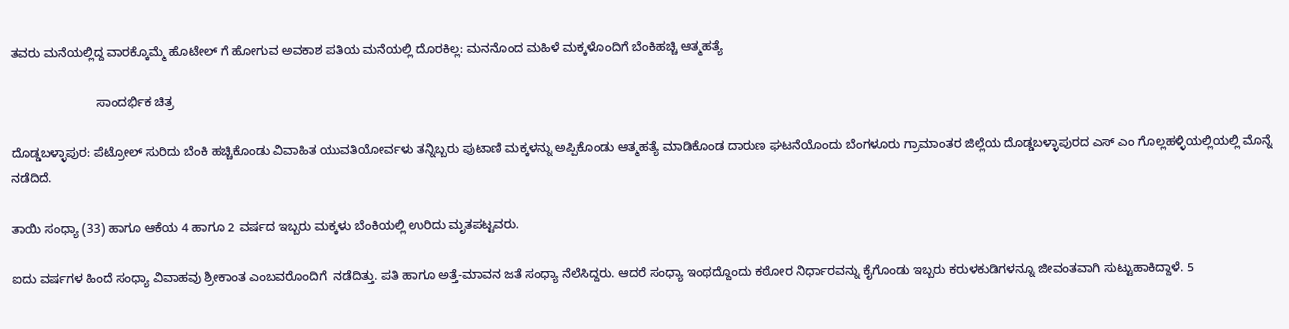ತವರು ಮನೆಯಲ್ಲಿದ್ದ ವಾರಕ್ಕೊಮ್ಮೆ ಹೊಟೇಲ್ ಗೆ ಹೋಗುವ ಅವಕಾಶ ಪತಿಯ ಮನೆಯಲ್ಲಿ ದೊರಕಿಲ್ಲ: ಮನನೊಂದ ಮಹಿಳೆ ಮಕ್ಕಳೊಂದಿಗೆ ಬೆಂಕಿಹಚ್ಚಿ ಆತ್ಮಹತ್ಯೆ

                         ಸಾಂದರ್ಭಿಕ ‌ಚಿತ್ರ

ದೊಡ್ಡಬಳ್ಳಾಪುರ: ಪೆಟ್ರೋಲ್ ಸುರಿದು ಬೆಂಕಿ ಹಚ್ಚಿಕೊಂಡು ವಿವಾಹಿತ ಯುವತಿಯೋರ್ವಳು ತನ್ನಿಬ್ಬರು ಪುಟಾಣಿ ಮಕ್ಕಳನ್ನು ಅಪ್ಪಿಕೊಂಡು ಆತ್ಮಹತ್ಯೆ ಮಾಡಿಕೊಂಡ ದಾರುಣ ಘಟನೆಯೊಂದು ಬೆಂಗಳೂರು ಗ್ರಾಮಾಂತರ ಜಿಲ್ಲೆಯ ದೊಡ್ಡಬಳ್ಳಾಪುರದ ಎಸ್ ಎಂ ಗೊಲ್ಲಹಳ್ಳಿಯಲ್ಲಿಯಲ್ಲಿ ಮೊನ್ನೆ ನಡೆದಿದೆ.

ತಾಯಿ ಸಂಧ್ಯಾ (33) ಹಾಗೂ ಆಕೆಯ 4 ಹಾಗೂ 2 ವರ್ಷದ ಇಬ್ಬರು ಮಕ್ಕಳು ಬೆಂಕಿಯಲ್ಲಿ ಉರಿದು ಮೃತಪಟ್ಟವರು.

ಐದು ವರ್ಷಗಳ ಹಿಂದೆ ಸಂಧ್ಯಾ ವಿವಾಹವು ಶ್ರೀಕಾಂತ‌ ಎಂಬವರೊಂದಿಗೆ  ನಡೆದಿತ್ತು. ಪತಿ ಹಾಗೂ ಅತ್ತೆ-ಮಾವನ ಜತೆ ಸಂಧ್ಯಾ ನೆಲೆಸಿದ್ದರು. ಆದರೆ ಸಂಧ್ಯಾ ಇಂಥದ್ದೊಂದು ಕಠೋರ ನಿರ್ಧಾರವನ್ನು ಕೈಗೊಂಡು ಇಬ್ಬರು ಕರುಳಕುಡಿಗಳನ್ನೂ ಜೀವಂತವಾಗಿ ಸುಟ್ಟುಹಾಕಿದ್ದಾಳೆ. 5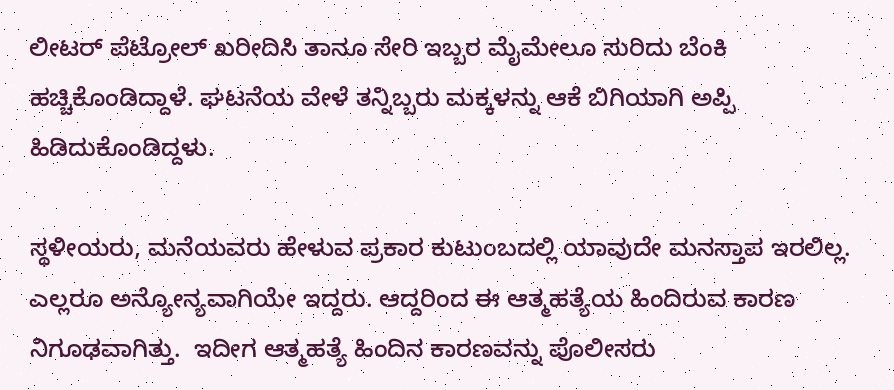ಲೀಟರ್‌ ಪೆಟ್ರೋಲ್ ಖರೀದಿಸಿ ತಾನೂ ಸೇರಿ ಇಬ್ಬರ ಮೈಮೇಲೂ ಸುರಿದು ಬೆಂಕಿ ಹಚ್ಚಿಕೊಂಡಿದ್ದಾಳೆ. ಘಟನೆಯ ವೇಳೆ ತನ್ನಿಬ್ಬರು ಮಕ್ಕಳನ್ನು ಆಕೆ ಬಿಗಿಯಾಗಿ ಅಪ್ಪಿ ಹಿಡಿದುಕೊಂಡಿದ್ದಳು.

ಸ್ಥಳೀಯರು, ಮನೆಯವರು ಹೇಳುವ ಪ್ರಕಾರ ಕುಟುಂಬದಲ್ಲಿ ಯಾವುದೇ ಮನಸ್ತಾಪ ಇರಲಿಲ್ಲ. ಎಲ್ಲರೂ ಅನ್ಯೋನ್ಯವಾಗಿಯೇ ಇದ್ದರು. ಆದ್ದರಿಂದ ಈ ಆತ್ಮಹತ್ಯೆಯ ಹಿಂದಿರುವ ಕಾರಣ ನಿಗೂಢವಾಗಿತ್ತು.  ಇದೀಗ ಆತ್ಮಹತ್ಯೆ ಹಿಂದಿನ ಕಾರಣವನ್ನು ಪೊಲೀಸರು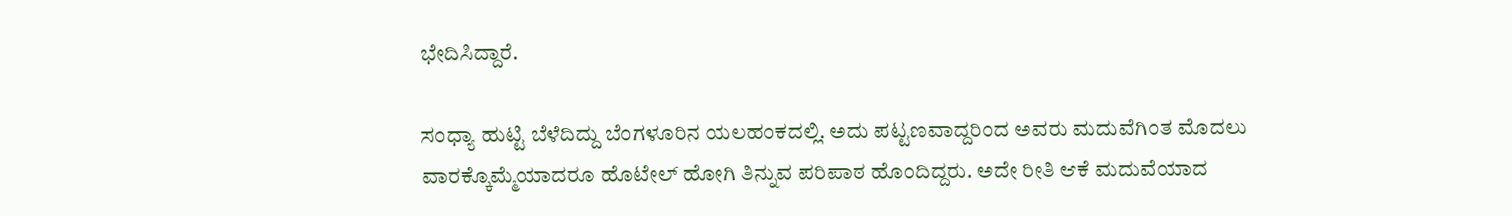ಭೇದಿಸಿದ್ದಾರೆ.

ಸಂಧ್ಯಾ ಹುಟ್ಟಿ ಬೆಳೆದಿದ್ದು ಬೆಂಗಳೂರಿನ ಯಲಹಂಕದಲ್ಲಿ. ಅದು ಪಟ್ಟಣವಾದ್ದರಿಂದ ಅವರು ಮದುವೆಗಿಂತ ಮೊದಲು ವಾರಕ್ಕೊಮ್ಮೆಯಾದರೂ ಹೊಟೇಲ್ ಹೋಗಿ ತಿನ್ನುವ ಪರಿಪಾಠ ಹೊಂದಿದ್ದರು. ಅದೇ ರೀತಿ ಆಕೆ ಮದುವೆಯಾದ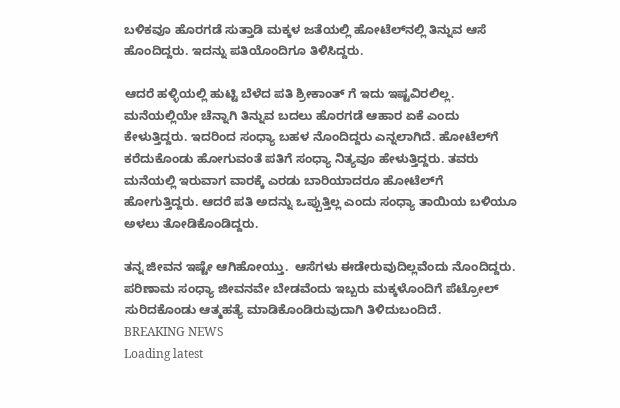ಬಳಿಕವೂ ಹೊರಗಡೆ ಸುತ್ತಾಡಿ ಮಕ್ಕಳ ಜತೆಯಲ್ಲಿ ಹೋಟೆಲ್‌ನಲ್ಲಿ ತಿನ್ನುವ ಆಸೆ ಹೊಂದಿದ್ದರು. ಇದನ್ನು ಪತಿಯೊಂದಿಗೂ ತಿಳಿಸಿದ್ದರು.

ಆದರೆ ಹಳ್ಳಿಯಲ್ಲಿ ಹುಟ್ಟಿ ಬೆಳೆದ ಪತಿ ಶ್ರೀಕಾಂತ್ ಗೆ ಇದು ಇಷ್ಟವಿರಲಿಲ್ಲ. ಮನೆಯಲ್ಲಿಯೇ ಚೆನ್ನಾಗಿ ತಿನ್ನುವ ಬದಲು ಹೊರಗಡೆ ಆಹಾರ ಏಕೆ ಎಂದು ಕೇಳುತ್ತಿದ್ದರು. ಇದರಿಂದ ಸಂಧ್ಯಾ ಬಹಳ ನೊಂದಿದ್ದರು ಎನ್ನಲಾಗಿದೆ. ಹೋಟೆಲ್‌ಗೆ ಕರೆದುಕೊಂಡು ಹೋಗುವಂತೆ ಪತಿಗೆ ಸಂಧ್ಯಾ ನಿತ್ಯವೂ ಹೇಳುತ್ತಿದ್ದರು. ತವರು ಮನೆಯಲ್ಲಿ ಇರುವಾಗ ವಾರಕ್ಕೆ ಎರಡು ಬಾರಿಯಾದರೂ ಹೋಟೆಲ್‌ಗೆ ಹೋಗುತ್ತಿದ್ದರು. ಆದರೆ ಪತಿ ಅದನ್ನು ಒಪ್ಪುತ್ತಿಲ್ಲ ಎಂದು ಸಂಧ್ಯಾ ತಾಯಿಯ ಬಳಿಯೂ ಅಳಲು ತೋಡಿಕೊಂಡಿದ್ದರು.

ತನ್ನ ಜೀವನ ಇಷ್ಟೇ ಆಗಿಹೋಯ್ತು.  ಆಸೆಗಳು ಈಡೇರುವುದಿಲ್ಲವೆಂದು ನೊಂದಿದ್ದರು. ಪರಿಣಾಮ ಸಂಧ್ಯಾ ಜೀವನವೇ ಬೇಡವೆಂದು ಇಬ್ಬರು ಮಕ್ಕಳೊಂದಿಗೆ ಪೆಟ್ರೋಲ್‌ ಸುರಿದಕೊಂಡು ಆತ್ಮಹತ್ಯೆ ಮಾಡಿಕೊಂಡಿರುವುದಾಗಿ ತಿಳಿದುಬಂದಿದೆ.
BREAKING NEWS
Loading latest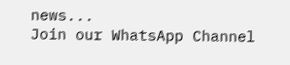news...
Join our WhatsApp Channel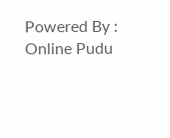Powered By : Online Pudu